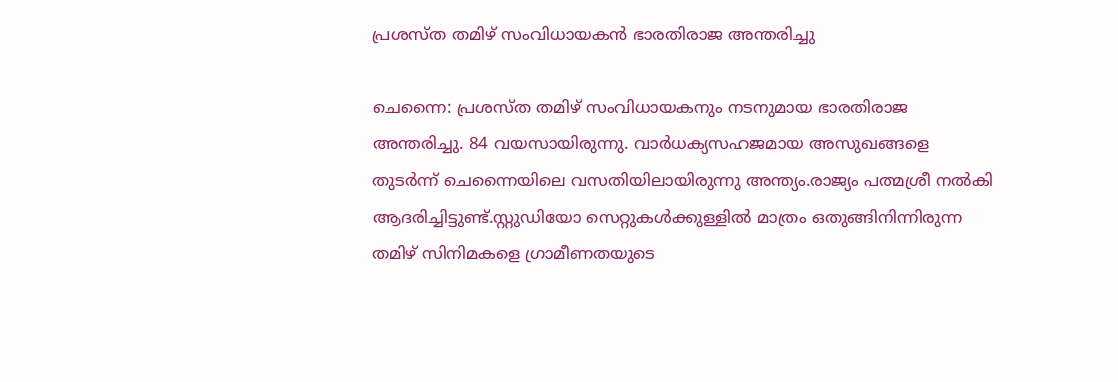പ്രശസ്ത തമിഴ് സംവിധായകൻ ഭാരതിരാജ അന്തരിച്ചു

ചെന്നൈ: പ്രശസ്ത തമിഴ് സംവിധായകനും നടനുമായ ഭാരതിരാജ അന്തരിച്ചു. 84 വയസായിരുന്നു. വാര്‍ധക്യസഹജമായ അസുഖങ്ങളെ തുടര്‍ന്ന് ചെന്നൈയിലെ വസതിയിലായിരുന്നു അന്ത്യം.രാജ്യം പത്മശ്രീ നൽകി ആദരിച്ചിട്ടുണ്ട്.സ്റ്റുഡിയോ സെറ്റുകൾക്കുള്ളിൽ മാത്രം ഒതുങ്ങിനിന്നിരുന്ന തമിഴ് സിനിമകളെ ഗ്രാമീണതയുടെ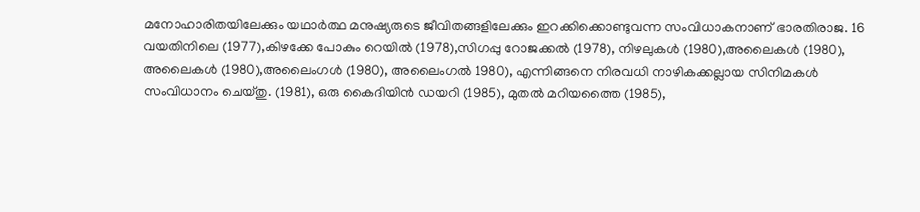മനോഹാരിതയിലേക്കും യഥാർത്ഥ മനുഷ്യരുടെ ജീവിതങ്ങളിലേക്കും ഇറക്കിക്കൊണ്ടുവന്ന സംവിധാകനാണ് ഭാരതിരാജ. 16 വയതിനിലെ (1977),കിഴക്കേ പോകും റെയിൽ (1978),സിഗപ്പു റോജക്കൽ (1978), നിഴലുകൾ (1980),അലൈകൾ (1980), അലൈകൾ (1980),അലൈംഗൾ (1980), അലൈംഗൽ 1980), എന്നിങ്ങനെ നിരവധി നാഴികക്കല്ലായ സിനിമകൾ സംവിധാനം ചെയ്തു. (1981), ഒരു കൈദിയിൻ ഡയറി (1985), മുതൽ മറിയത്തൈ (1985),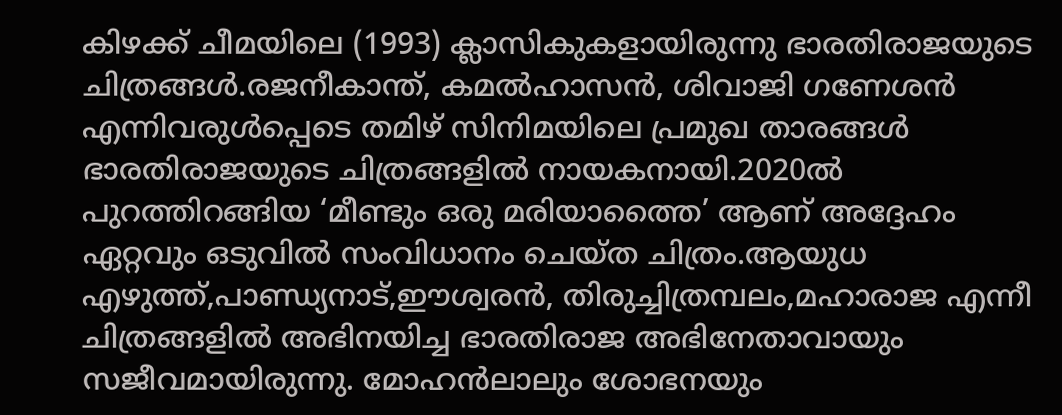കിഴക്ക് ചീമയിലെ (1993) ക്ലാസികുകളായിരുന്നു ഭാരതിരാജയുടെ ചിത്രങ്ങൾ.രജനീകാന്ത്, കമൽഹാസൻ, ശിവാജി ഗണേശൻ എന്നിവരുൾപ്പെടെ തമിഴ് സിനിമയിലെ പ്രമുഖ താരങ്ങൾ ഭാരതിരാജയുടെ ചിത്രങ്ങളിൽ നായകനായി.2020ൽ പുറത്തിറങ്ങിയ ‘മീണ്ടും ഒരു മരിയാത്തൈ’ ആണ് അദ്ദേഹം ഏറ്റവും ഒടുവിൽ സംവിധാനം ചെയ്ത ചിത്രം.ആയുധ എഴുത്ത്,പാണ്ഡ്യനാട്,ഈശ്വരൻ, തിരുച്ചിത്രമ്പലം,മഹാരാജ എന്നീ ചിത്രങ്ങളിൽ അഭിനയിച്ച ഭാരതിരാജ അഭിനേതാവായും സജീവമായിരുന്നു. മോഹൻലാലും ശോഭനയും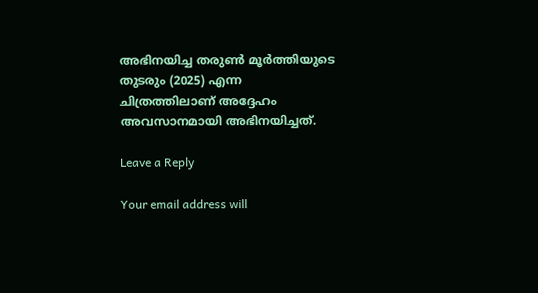അഭിനയിച്ച തരുൺ മൂർത്തിയുടെ തുടരും (2025) എന്ന ചിത്രത്തിലാണ് അദ്ദേഹം അവസാനമായി അഭിനയിച്ചത്.

Leave a Reply

Your email address will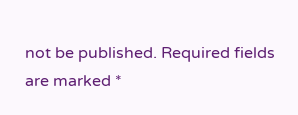not be published. Required fields are marked *